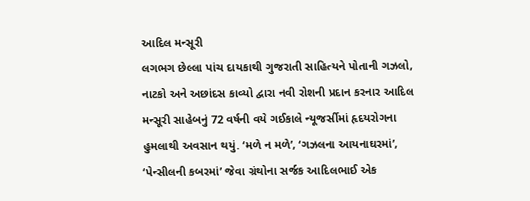આદિલ મન્સૂરી
લગભગ છેલ્લા પાંચ દાયકાથી ગુજરાતી સાહિત્યને પોતાની ગઝલો, નાટકો અને અછાંદસ કાવ્યો દ્વારા નવી રોશની પ્રદાન કરનાર આદિલ મન્સૂરી સાહેબનું 72 વર્ષની વયે ગઈકાલે ન્યૂજર્સીમાં હૃદયરોગના હુમલાથી અવસાન થયું. ‘મળે ન મળે’, ‘ગઝલના આયનાઘરમાં’, ‘પેન્સીલની કબરમાં’ જેવા ગ્રંથોના સર્જક આદિલભાઈ એક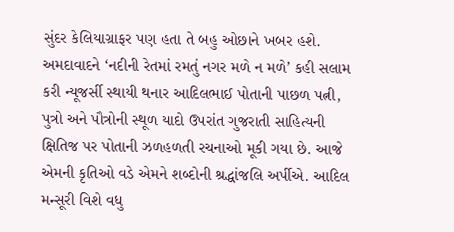સુંદર કેલિયાગ્રાફર પણ હતા તે બહુ ઓછાને ખબર હશે. અમદાવાદને ‘નદીની રેતમાં રમતું નગર મળે ન મળે’ કહી સલામ કરી ન્યૂજર્સી સ્થાયી થનાર આદિલભાઈ પોતાની પાછળ પત્ની, પુત્રો અને પૌત્રોની સ્થૂળ યાદો ઉપરાંત ગુજરાતી સાહિત્યની ક્ષિતિજ પર પોતાની ઝળહળતી રચનાઓ મૂકી ગયા છે. આજે એમની કૃતિઓ વડે એમને શબ્દોની શ્રદ્ધાંજલિ અર્પીએ. આદિલ મન્સૂરી વિશે વધુ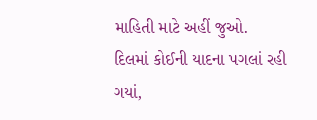માહિતી માટે અહીં જુઓ.
દિલમાં કોઈની યાદના પગલાં રહી ગયાં,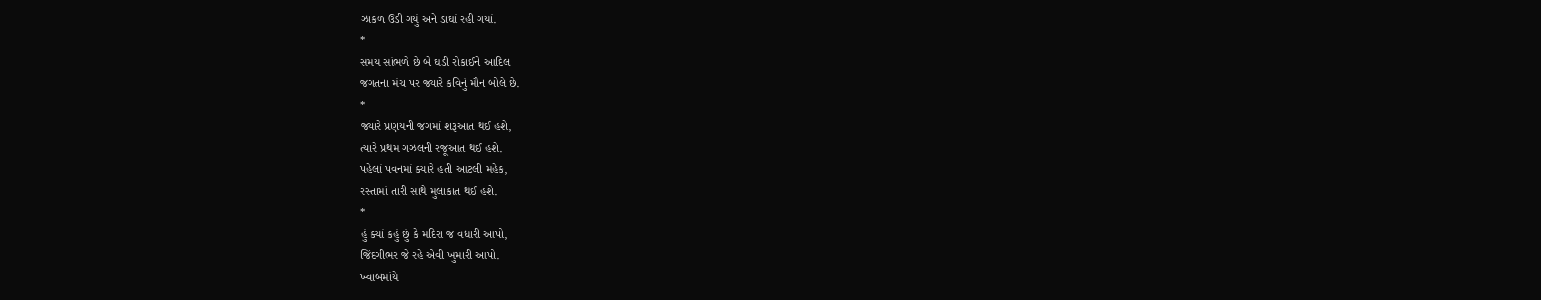ઝાકળ ઉડી ગયું અને ડાઘાં રહી ગયાં.
*
સમય સાંભળે છે બે ઘડી રોકાઈને આદિલ
જગતના મંચ પર જ્યારે કવિનું મૌન બોલે છે.
*
જ્યારે પ્રણયની જગમાં શરૂઆત થઈ હશે,
ત્યારે પ્રથમ ગઝલની રજૂઆત થઈ હશે.
પહેલાં પવનમાં ક્યારે હતી આટલી મહેક,
રસ્તામાં તારી સાથે મુલાકાત થઈ હશે.
*
હું ક્યાં કહું છું કે મદિરા જ વધારી આપો,
જિંદગીભર જે રહે એવી ખુમારી આપો.
ખ્વાબમાંયે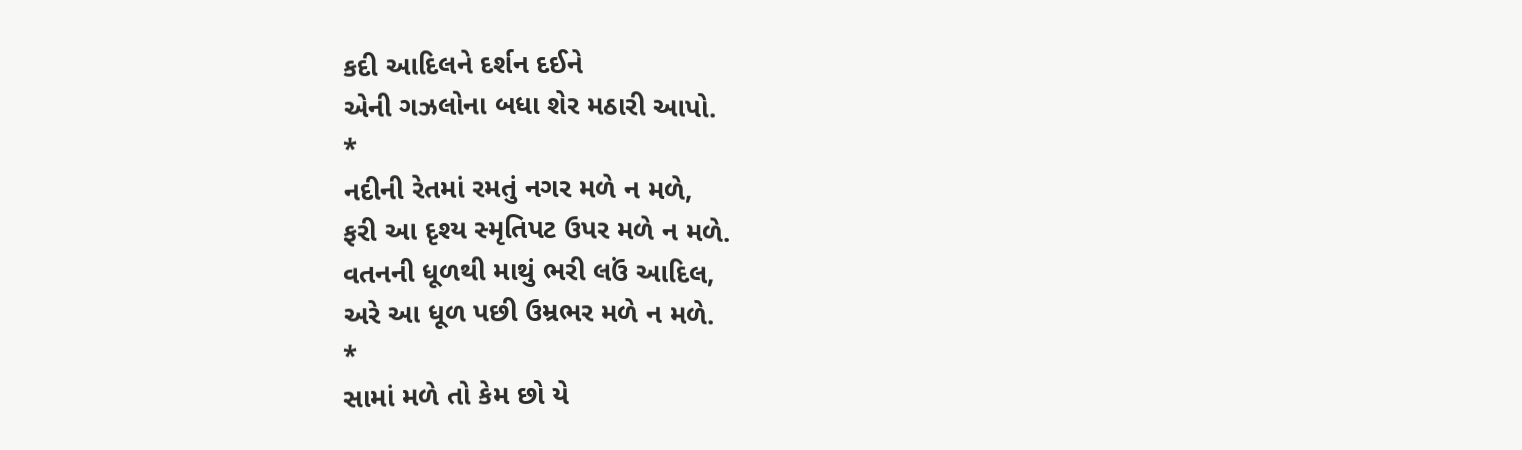કદી આદિલને દર્શન દઈને
એની ગઝલોના બધા શેર મઠારી આપો.
*
નદીની રેતમાં રમતું નગર મળે ન મળે,
ફરી આ દૃશ્ય સ્મૃતિપટ ઉપર મળે ન મળે.
વતનની ધૂળથી માથું ભરી લઉં આદિલ,
અરે આ ધૂળ પછી ઉમ્રભર મળે ન મળે.
*
સામાં મળે તો કેમ છો યે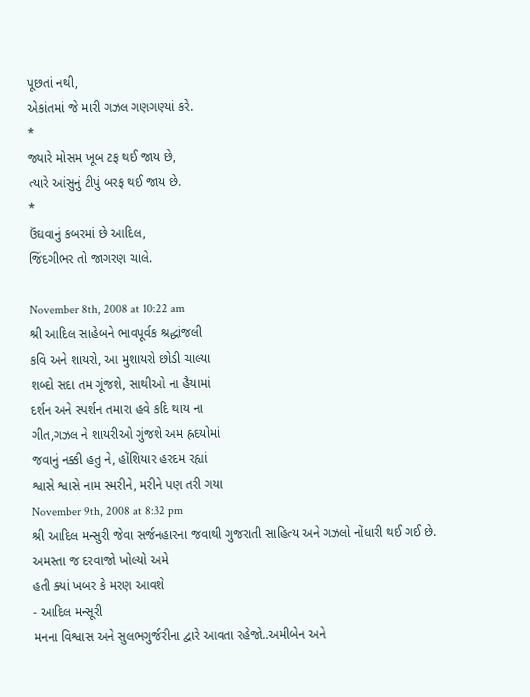પૂછતાં નથી,
એકાંતમાં જે મારી ગઝલ ગણગણ્યાં કરે.
*
જ્યારે મોસમ ખૂબ ટફ થઈ જાય છે,
ત્યારે આંસુનું ટીપું બરફ થઈ જાય છે.
*
ઉંઘવાનું કબરમાં છે આદિલ,
જિંદગીભર તો જાગરણ ચાલે.

November 8th, 2008 at 10:22 am
શ્રી આદિલ સાહેબને ભાવપૂર્વક શ્રદ્ધાંજલી
કવિ અને શાયરો, આ મુશાયરો છોડી ચાલ્યા
શબ્દો સદા તમ ગૂંજશે, સાથીઓ ના હૈયામાં
દર્શન અને સ્પર્શન તમારા હવે કદિ થાય ના
ગીત,ગઝલ ને શાયરીઓ ગુંજશે અમ હ્રદયોમાં
જવાનું નક્કી હતુ ને, હોંશિયાર હરદમ રહ્યાં
શ્વાસે શ્વાસે નામ સ્મરીને, મરીને પણ તરી ગયા
November 9th, 2008 at 8:32 pm
શ્રી આદિલ મન્સુરી જેવા સર્જનહારના જવાથી ગુજરાતી સાહિત્ય અને ગઝલો નોંધારી થઈ ગઈ છે.
અમસ્તા જ દરવાજો ખોલ્યો અમે
હતી ક્યાં ખબર કે મરણ આવશે
- આદિલ મન્સૂરી
મનના વિશ્વાસ અને સુલભગુર્જરીના દ્વારે આવતા રહેજો..અમીબેન અને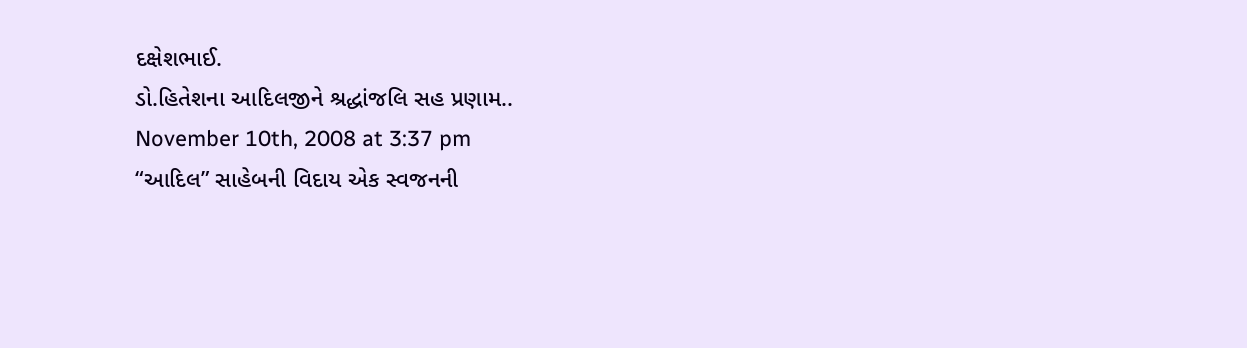દક્ષેશભાઈ.
ડો.હિતેશના આદિલજીને શ્રદ્ધાંજલિ સહ પ્રણામ..
November 10th, 2008 at 3:37 pm
“આદિલ” સાહેબની વિદાય એક સ્વજનની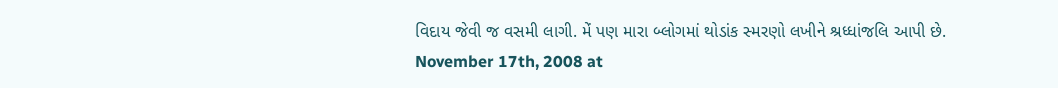વિદાય જેવી જ વસમી લાગી. મેં પણ મારા બ્લોગમાં થોડાંક સ્મરણો લખીને શ્રધ્ધાંજલિ આપી છે.
November 17th, 2008 at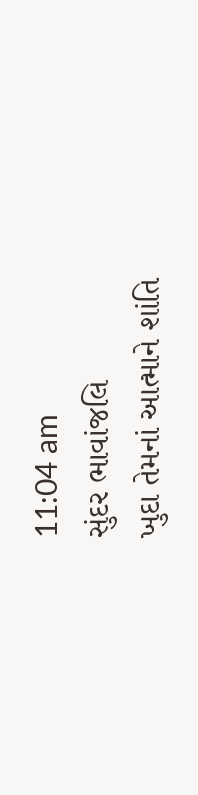11:04 am
સુંદર ભાવાંજલિ
ખુદા તેમનાં આત્માને શાંતિ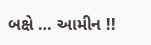બક્ષે … આમીન !!